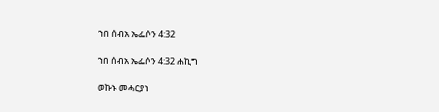ኀበ ሰብአ ኤፌሶን 4:32

ኀበ ሰብአ ኤፌሶን 4:32 ሐኪግ

ወኩኑ መሓርያነ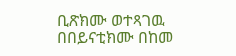ቢጽክሙ ወተጻገዉ በበይናቲክሙ በከመ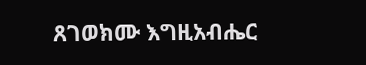ጸገወክሙ እግዚአብሔር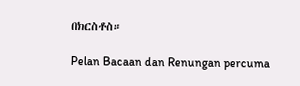በክርስቶስ።

Pelan Bacaan dan Renungan percuma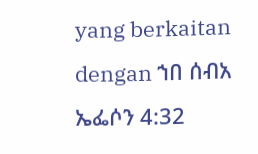yang berkaitan dengan ኀበ ሰብአ ኤፌሶን 4:32